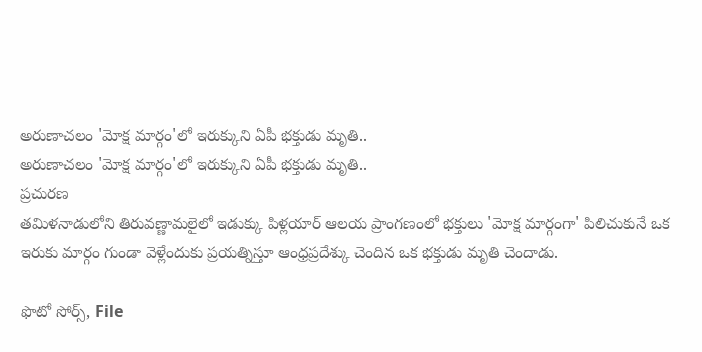అరుణాచలం 'మోక్ష మార్గం'లో ఇరుక్కుని ఏపీ భక్తుడు మృతి..
అరుణాచలం 'మోక్ష మార్గం'లో ఇరుక్కుని ఏపీ భక్తుడు మృతి..
ప్రచురణ
తమిళనాడులోని తిరువణ్ణామలైలో ఇడుక్కు పిళ్లయార్ ఆలయ ప్రాంగణంలో భక్తులు 'మోక్ష మార్గంగా' పిలిచుకునే ఒక ఇరుకు మార్గం గుండా వెళ్లేందుకు ప్రయత్నిస్తూ ఆంధ్రప్రదేశ్కు చెందిన ఒక భక్తుడు మృతి చెందాడు.

ఫొటో సోర్స్, File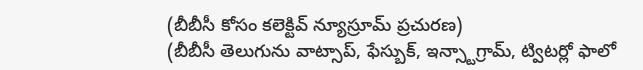(బీబీసీ కోసం కలెక్టివ్ న్యూస్రూమ్ ప్రచురణ)
(బీబీసీ తెలుగును వాట్సాప్, ఫేస్బుక్, ఇన్స్టాగ్రామ్, ట్విటర్లో ఫాలో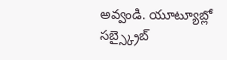అవ్వండి. యూట్యూబ్లో సబ్స్క్రైబ్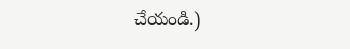చేయండి.)